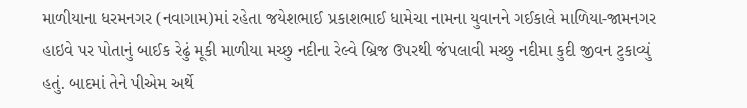માળીયાના ધરમનગર (નવાગામ)માં રહેતા જયેશભાઈ પ્રકાશભાઈ ધામેચા નામના યુવાનને ગઈકાલે માળિયા-જામનગર હાઇવે પર પોતાનું બાઈક રેઢું મૂકી માળીયા મચ્છુ નદીના રેલ્વે બ્રિજ ઉપરથી જંપલાવી મચ્છુ નદીમા કુદી જીવન ટુકાવ્યું હતું. બાદમાં તેને પીએમ અર્થે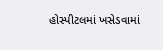હોસ્પીટલમાં ખસેડવામાં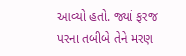આવ્યો હતો. જ્યાં ફરજ પરના તબીબે તેને મરણ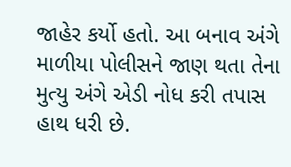જાહેર કર્યો હતો. આ બનાવ અંગે માળીયા પોલીસને જાણ થતા તેના મુત્યુ અંગે એડી નોધ કરી તપાસ હાથ ધરી છે.